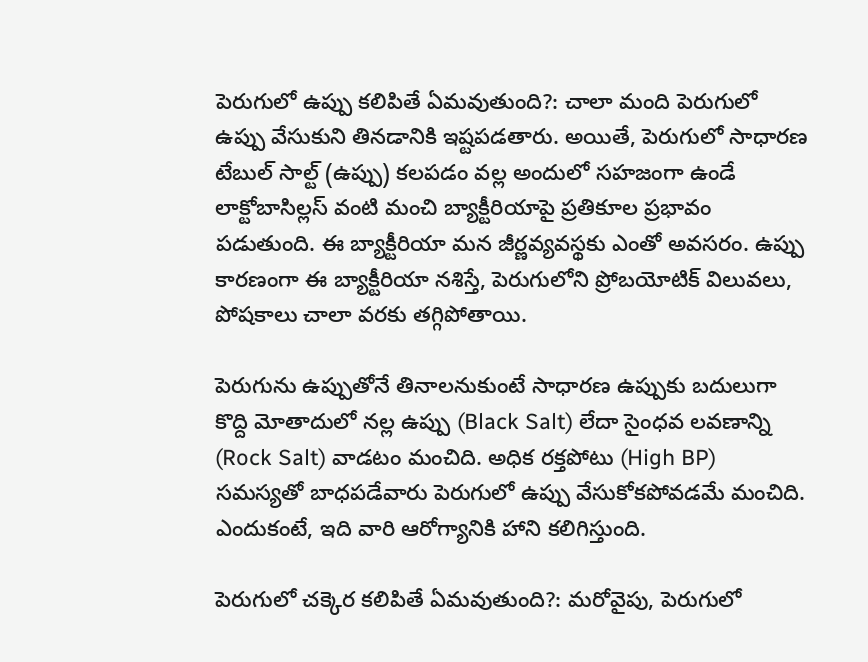పెరుగులో ఉప్పు కలిపితే ఏమవుతుంది?: చాలా మంది పెరుగులో ఉప్పు వేసుకుని తినడానికి ఇష్టపడతారు. అయితే, పెరుగులో సాధారణ టేబుల్ సాల్ట్ (ఉప్పు) కలపడం వల్ల అందులో సహజంగా ఉండే లాక్టోబాసిల్లస్ వంటి మంచి బ్యాక్టీరియాపై ప్రతికూల ప్రభావం పడుతుంది. ఈ బ్యాక్టీరియా మన జీర్ణవ్యవస్థకు ఎంతో అవసరం. ఉప్పు కారణంగా ఈ బ్యాక్టీరియా నశిస్తే, పెరుగులోని ప్రోబయోటిక్ విలువలు, పోషకాలు చాలా వరకు తగ్గిపోతాయి.

పెరుగును ఉప్పుతోనే తినాలనుకుంటే సాధారణ ఉప్పుకు బదులుగా కొద్ది మోతాదులో నల్ల ఉప్పు (Black Salt) లేదా సైంధవ లవణాన్ని (Rock Salt) వాడటం మంచిది. అధిక రక్తపోటు (High BP) సమస్యతో బాధపడేవారు పెరుగులో ఉప్పు వేసుకోకపోవడమే మంచిది. ఎందుకంటే, ఇది వారి ఆరోగ్యానికి హాని కలిగిస్తుంది.

పెరుగులో చక్కెర కలిపితే ఏమవుతుంది?: మరోవైపు, పెరుగులో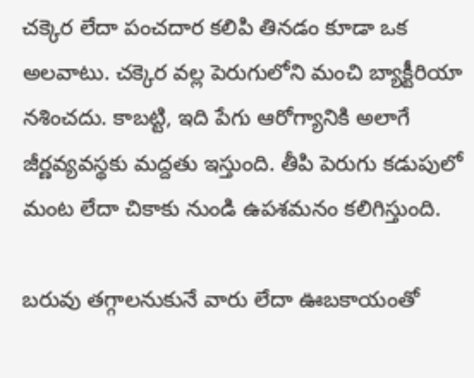చక్కెర లేదా పంచదార కలిపి తినడం కూడా ఒక అలవాటు. చక్కెర వల్ల పెరుగులోని మంచి బ్యాక్టీరియా నశించదు. కాబట్టి, ఇది పేగు ఆరోగ్యానికి అలాగే జీర్ణవ్యవస్థకు మద్దతు ఇస్తుంది. తీపి పెరుగు కడుపులో మంట లేదా చికాకు నుండి ఉపశమనం కలిగిస్తుంది.

బరువు తగ్గాలనుకునే వారు లేదా ఊబకాయంతో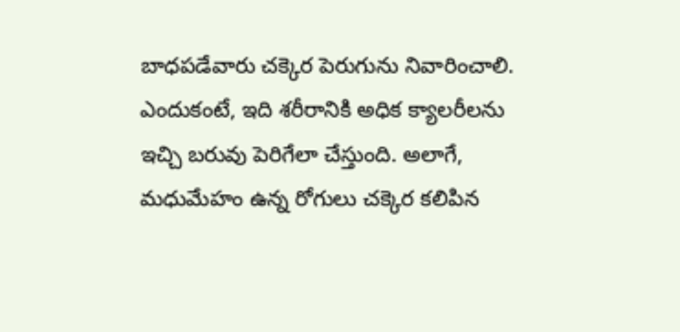బాధపడేవారు చక్కెర పెరుగును నివారించాలి. ఎందుకంటే, ఇది శరీరానికి అధిక క్యాలరీలను ఇచ్చి బరువు పెరిగేలా చేస్తుంది. అలాగే, మధుమేహం ఉన్న రోగులు చక్కెర కలిపిన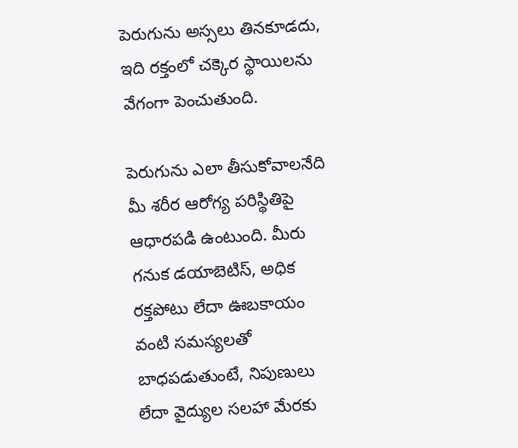పెరుగును అస్సలు తినకూడదు, ఇది రక్తంలో చక్కెర స్థాయిలను వేగంగా పెంచుతుంది.

పెరుగును ఎలా తీసుకోవాలనేది మీ శరీర ఆరోగ్య పరిస్థితిపై ఆధారపడి ఉంటుంది. మీరు గనుక డయాబెటిస్, అధిక రక్తపోటు లేదా ఊబకాయం వంటి సమస్యలతో బాధపడుతుంటే, నిపుణులు లేదా వైద్యుల సలహా మేరకు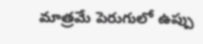మాత్రమే పెరుగులో ఉప్పు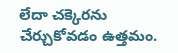లేదా చక్కెరను చేర్చుకోవడం ఉత్తమం.